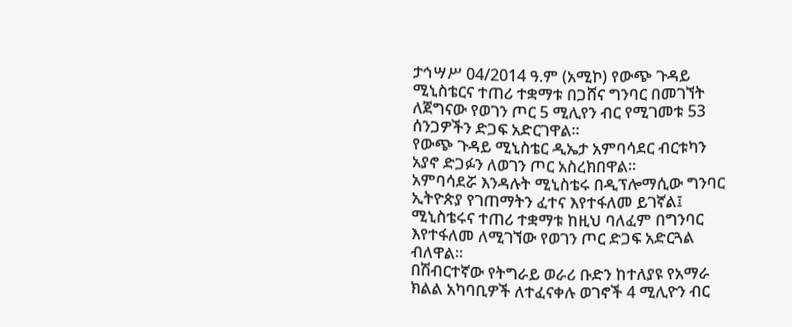ታኅሣሥ 04/2014 ዓ.ም (አሚኮ) የውጭ ጉዳይ ሚኒስቴርና ተጠሪ ተቋማቱ በጋሸና ግንባር በመገኘት ለጀግናው የወገን ጦር 5 ሚሊየን ብር የሚገመቱ 53 ሰንጋዎችን ድጋፍ አድርገዋል፡፡
የውጭ ጉዳይ ሚኒስቴር ዲኤታ አምባሳደር ብርቱካን አያኖ ድጋፉን ለወገን ጦር አስረክበዋል፡፡
አምባሳደሯ እንዳሉት ሚኒስቴሩ በዲፕሎማሲው ግንባር ኢትዮጵያ የገጠማትን ፈተና እየተፋለመ ይገኛል፤ ሚኒስቴሩና ተጠሪ ተቋማቱ ከዚህ ባለፈም በግንባር እየተፋለመ ለሚገኘው የወገን ጦር ድጋፍ አድርጓል ብለዋል፡፡
በሽብርተኛው የትግራይ ወራሪ ቡድን ከተለያዩ የአማራ ክልል አካባቢዎች ለተፈናቀሉ ወገኖች 4 ሚሊዮን ብር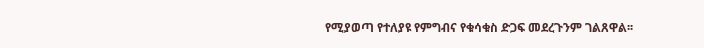የሚያወጣ የተለያዩ የምግብና የቁሳቁስ ድጋፍ መደረጉንም ገልጸዋል፡፡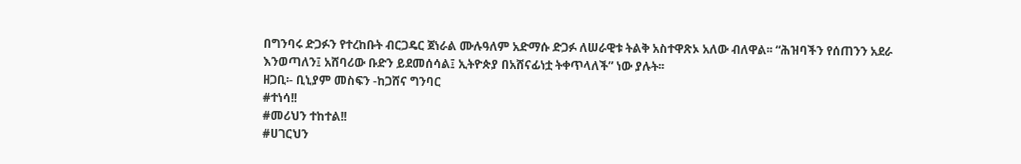በግንባሩ ድጋፉን የተረከቡት ብርጋዴር ጀነራል ሙሉዓለም አድማሱ ድጋፉ ለሠራዊቱ ትልቅ አስተዋጽኦ አለው ብለዋል፡፡ “ሕዝባችን የሰጠንን አደራ እንወጣለን፤ አሸባሪው ቡድን ይደመሰሳል፤ ኢትዮጵያ በአሸናፊነቷ ትቀጥላለች” ነው ያሉት፡፡
ዘጋቢ፡- ቢኒያም መስፍን -ከጋሸና ግንባር
#ተነሳ!!
#መሪህን ተከተል!!
#ሀገርህን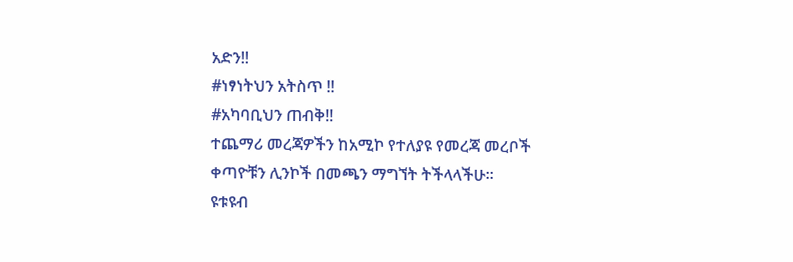አድን!!
#ነፃነትህን አትስጥ !!
#አካባቢህን ጠብቅ!!
ተጨማሪ መረጃዎችን ከአሚኮ የተለያዩ የመረጃ መረቦች ቀጣዮቹን ሊንኮች በመጫን ማግኘት ትችላላችሁ፡፡
ዩቱዩብ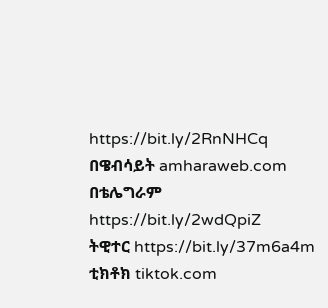https://bit.ly/2RnNHCq
በዌብሳይት amharaweb.com
በቴሌግራም https://bit.ly/2wdQpiZ
ትዊተር https://bit.ly/37m6a4m
ቲክቶክ tiktok.com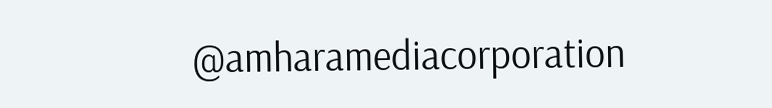@amharamediacorporation